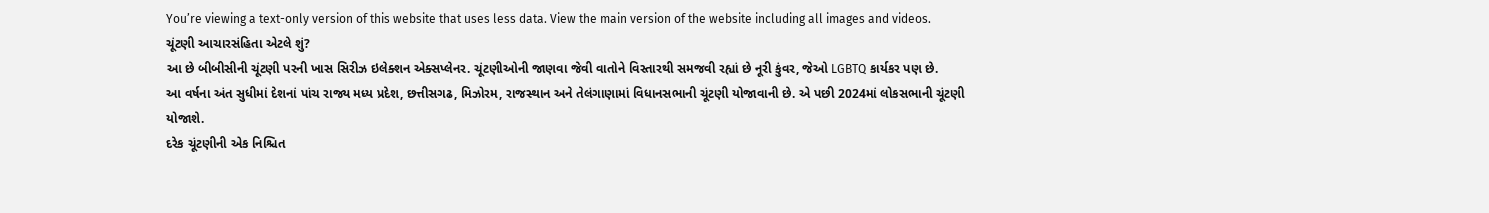You’re viewing a text-only version of this website that uses less data. View the main version of the website including all images and videos.
ચૂંટણી આચારસંહિતા એટલે શું?
આ છે બીબીસીની ચૂંટણી પરની ખાસ સિરીઝ ઇલેક્શન એક્સપ્લેનર. ચૂંટણીઓની જાણવા જેવી વાતોને વિસ્તારથી સમજવી રહ્યાં છે નૂરી કુંવર, જેઓ LGBTQ કાર્યકર પણ છે.
આ વર્ષના અંત સુધીમાં દેશનાં પાંચ રાજ્ય મધ્ય પ્રદેશ, છત્તીસગઢ, મિઝોરમ, રાજસ્થાન અને તેલંગાણામાં વિધાનસભાની ચૂંટણી યોજાવાની છે. એ પછી 2024માં લોકસભાની ચૂંટણી યોજાશે.
દરેક ચૂંટણીની એક નિશ્ચિત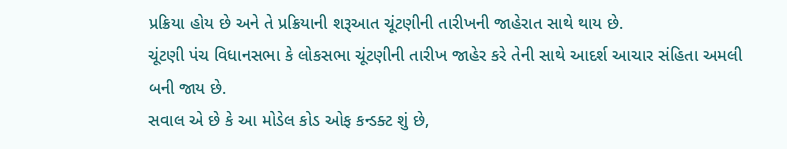પ્રક્રિયા હોય છે અને તે પ્રક્રિયાની શરૂઆત ચૂંટણીની તારીખની જાહેરાત સાથે થાય છે.
ચૂંટણી પંચ વિધાનસભા કે લોકસભા ચૂંટણીની તારીખ જાહેર કરે તેની સાથે આદર્શ આચાર સંહિતા અમલી બની જાય છે.
સવાલ એ છે કે આ મોડેલ કોડ ઓફ કન્ડક્ટ શું છે,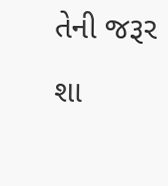તેની જરૂર શા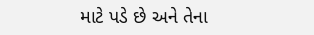માટે પડે છે અને તેના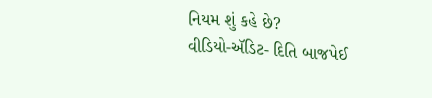નિયમ શું કહે છે?
વીડિયો-ઍડિટ- દિતિ બાજપેઈ